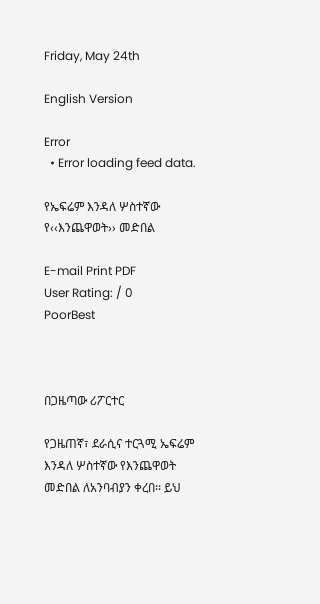Friday, May 24th

English Version

Error
  • Error loading feed data.

የኤፍሬም እንዳለ ሦስተኛው የ‹‹እንጨዋወት›› መድበል

E-mail Print PDF
User Rating: / 0
PoorBest



በጋዜጣው ሪፖርተር

የጋዜጠኛ፣ ደራሲና ተርጓሚ ኤፍሬም እንዳለ ሦስተኛው የእንጨዋወት መድበል ለአንባብያን ቀረበ፡፡ ይህ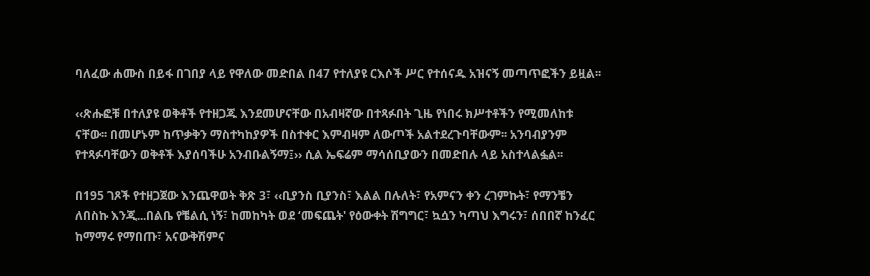ባለፈው ሐሙስ በይፋ በገበያ ላይ የዋለው መድበል በ47 የተለያዩ ርእሶች ሥር የተሰናዱ አዝናኝ መጣጥፎችን ይዟል፡፡

‹‹ጽሑፎቹ በተለያዩ ወቅቶች የተዘጋጁ እንደመሆናቸው በአብዛኛው በተጻፉበት ጊዜ የነበሩ ክሥተቶችን የሚመለከቱ ናቸው፡፡ በመሆኑም ከጥቃቅን ማስተካከያዎች በስተቀር እምብዛም ለውጦች አልተደረጉባቸውም፡፡ አንባብያንም የተጻፉባቸውን ወቅቶች እያሰባችሁ አንብቡልኝማ፤›› ሲል ኤፍሬም ማሳሰቢያውን በመድበሉ ላይ አስተላልፏል፡፡

በ195 ገጾች የተዘጋጀው እንጨዋወት ቅጽ 3፣ ‹‹ቢያንስ ቢያንስ፣ እልል በሉለት፣ የአምናን ቀን ረገምኩት፣ የማንቼን ለበስኩ እንጂ...በልቤ የቼልሲ ነኝ፣ ከመከካት ወደ ‘መፍጨት' የዕውቀት ሽግግር፣ ኳሷን ካጣህ እግሩን፣ ሰበበኛ ከንፈር ከማማሩ የማበጡ፣ አናውቅሽምና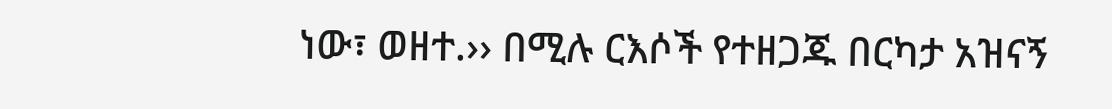ነው፣ ወዘተ.›› በሚሉ ርእሶች የተዘጋጁ በርካታ አዝናኝ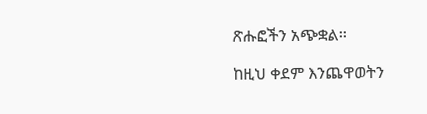ጽሑፎችን አጭቋል፡፡

ከዚህ ቀደም እንጨዋወትን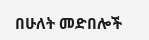በሁለት መድበሎች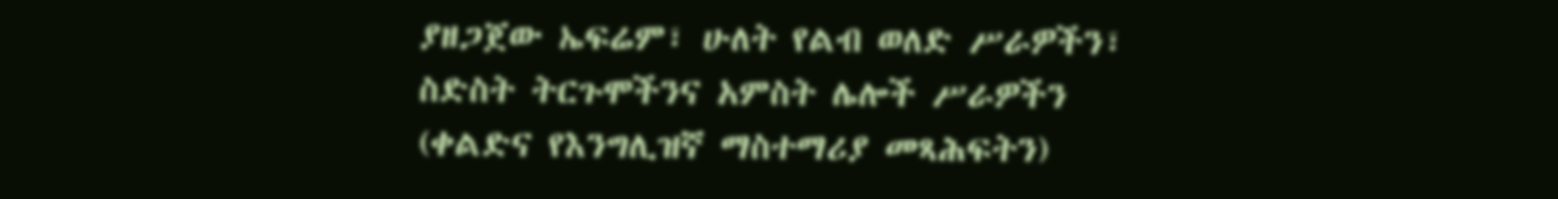ያዘጋጀው ኤፍሬም፣ ሁለት የልብ ወለድ ሥራዎችን፣ ስድስት ትርጉሞችንና አምስት ሌሎች ሥራዎችን (ቀልድና የእንግሊዝኛ ማስተማሪያ መጻሕፍትን)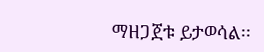ማዘጋጀቱ ይታወሳል፡፡